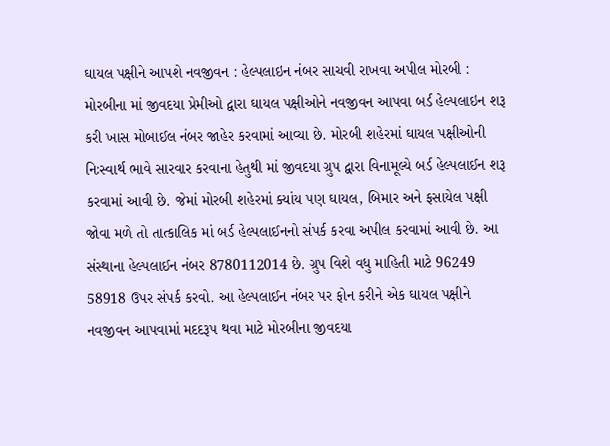ઘાયલ પક્ષીને આપશે નવજીવન : હેલ્પલાઇન નંબર સાચવી રાખવા અપીલ મોરબી : મોરબીના માં જીવદયા પ્રેમીઓ દ્વારા ઘાયલ પક્ષીઓને નવજીવન આપવા બર્ડ હેલ્પલાઇન શરૂ કરી ખાસ મોબાઈલ નંબર જાહેર કરવામાં આવ્યા છે. મોરબી શહેરમાં ઘાયલ પક્ષીઓની નિઃસ્વાર્થ ભાવે સારવાર કરવાના હેતુથી માં જીવદયા ગ્રુપ દ્વારા વિનામૂલ્યે બર્ડ હેલ્પલાઈન શરૂ કરવામાં આવી છે. જેમાં મોરબી શહેરમાં ક્યાંય પણ ઘાયલ, બિમાર અને ફસાયેલ પક્ષી જોવા મળે તો તાત્કાલિક માં બર્ડ હેલ્પલાઈનનો સંપર્ક કરવા અપીલ કરવામાં આવી છે. આ સંસ્થાના હેલ્પલાઈન નંબર 8780112014 છે. ગ્રુપ વિશે વધુ માહિતી માટે 96249 58918 ઉપર સંપર્ક કરવો. આ હેલ્પલાઈન નંબર પર ફોન કરીને એક ઘાયલ પક્ષીને નવજીવન આપવામાં મદદરૂપ થવા માટે મોરબીના જીવદયા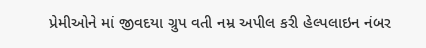પ્રેમીઓને માં જીવદયા ગ્રુપ વતી નમ્ર અપીલ કરી હેલ્પલાઇન નંબર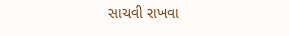સાચવી રાખવા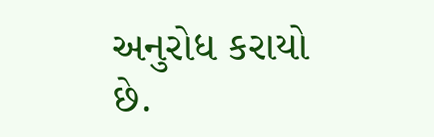અનુરોધ કરાયો છે.